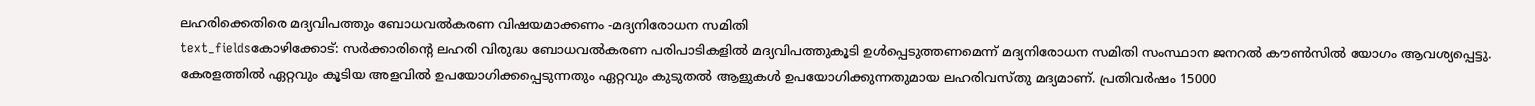ലഹരിക്കെതിരെ മദ്യവിപത്തും ബോധവൽകരണ വിഷയമാക്കണം -മദ്യനിരോധന സമിതി
text_fieldsകോഴിക്കോട്: സർക്കാരിന്റെ ലഹരി വിരുദ്ധ ബോധവൽകരണ പരിപാടികളിൽ മദ്യവിപത്തുകൂടി ഉൾപ്പെടുത്തണമെന്ന് മദ്യനിരോധന സമിതി സംസ്ഥാന ജനറൽ കൗൺസിൽ യോഗം ആവശ്യപ്പെട്ടു. കേരളത്തിൽ ഏറ്റവും കൂടിയ അളവിൽ ഉപയോഗിക്കപ്പെടുന്നതും ഏറ്റവും കുടുതൽ ആളുകൾ ഉപയോഗിക്കുന്നതുമായ ലഹരിവസ്തു മദ്യമാണ്. പ്രതിവർഷം 15000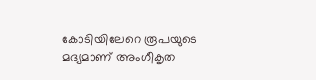കോടിയിലേറെ രൂപയുടെ മദ്യമാണ് അംഗീകൃത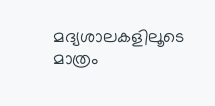മദ്യശാലകളിലൂടെ മാത്രം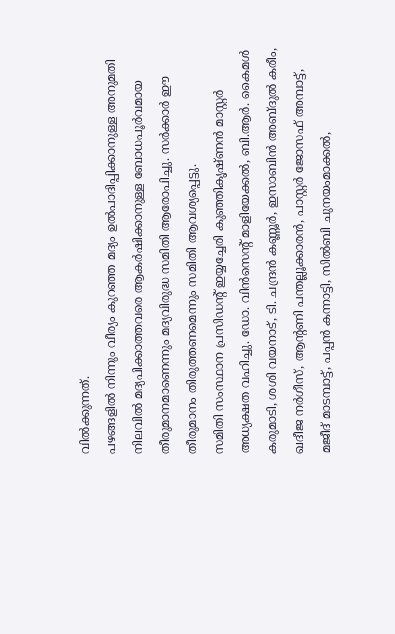വിൽക്കുന്നത്.
പഴങ്ങളിൽ നിന്നും വീര്യം കുറഞ്ഞ മദ്യം ഉൽപാദിപ്പിക്കാനുള്ള അനുമതി നിലവിൽ മദ്യപിക്കാത്തവരെ ആകർഷിക്കാനുള്ള ബോധപൂർവമായ തീരുമാനമാണെന്നും മദ്യവിരുദ്ധ സമിതി ആരോപിച്ചു. സർക്കാർ ഈ തീരുമാനം തിരുത്തണമെന്നും സമിതി ആവശ്യപ്പെട്ടു.
സമിതി സംസ്ഥാന പ്രസിഡന്റ് ഇയ്യച്ചേരി കുഞ്ഞികൃഷ്ണൻ മാസ്റ്റർ അധ്യക്ഷത വഹിച്ചു. ഡോ. വിൻസെന്റ് മാളിയേക്കൽ, ബി.ആർ. കൈമൾ കരുമാടി, ശശി വയനാട്, ടി. ചന്ദ്രൻ കണ്ണൂർ, ഇസാബിൻ അബ്ദുൽ കരീം, ഖദീജ നർഗീസ്, ആന്റണി പന്തല്ലൂക്കാരൻ, പാസ്റ്റർ ജോസഫ് അമ്പാട്ട്, മജീദ് മാടമ്പാട്ട്, പപ്പൻ കന്നാട്ടി, സിൽബി ചുനയംമാക്കൽ,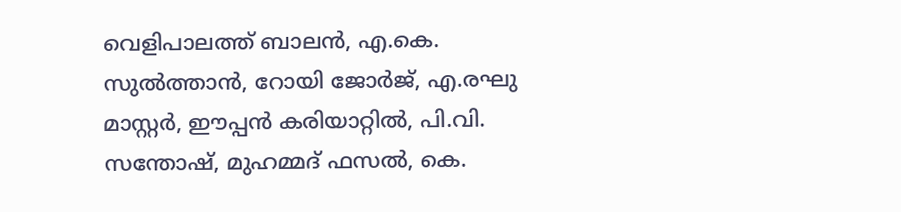വെളിപാലത്ത് ബാലൻ, എ.കെ. സുൽത്താൻ, റോയി ജോർജ്, എ.രഘു മാസ്റ്റർ, ഈപ്പൻ കരിയാറ്റിൽ, പി.വി. സന്തോഷ്, മുഹമ്മദ് ഫസൽ, കെ.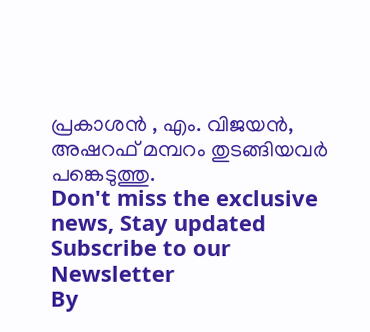പ്രകാശൻ , എം. വിജയൻ, അഷറഫ് മമ്പറം തുടങ്ങിയവർ പങ്കെടുത്തു.
Don't miss the exclusive news, Stay updated
Subscribe to our Newsletter
By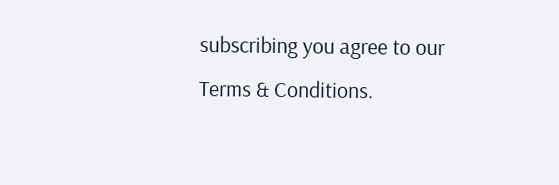subscribing you agree to our Terms & Conditions.